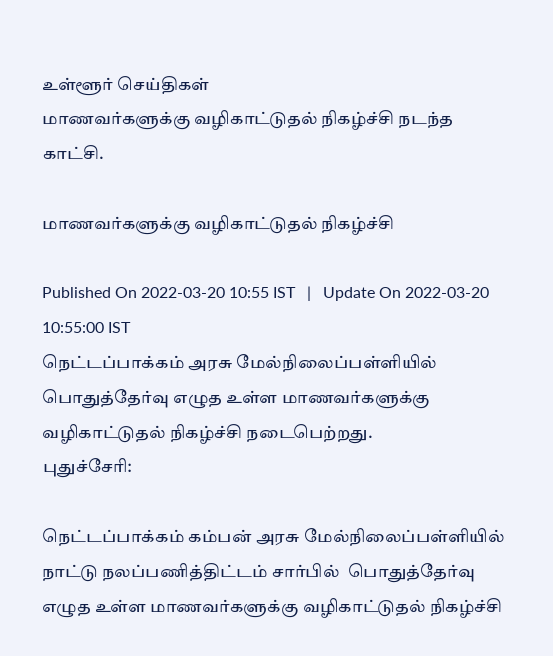உள்ளூர் செய்திகள்
மாணவர்களுக்கு வழிகாட்டுதல் நிகழ்ச்சி நடந்த காட்சி.

மாணவர்களுக்கு வழிகாட்டுதல் நிகழ்ச்சி

Published On 2022-03-20 10:55 IST   |   Update On 2022-03-20 10:55:00 IST
நெட்டப்பாக்கம் அரசு மேல்நிலைப்பள்ளியில் பொதுத்தேர்வு எழுத உள்ள மாணவர்களுக்கு வழிகாட்டுதல் நிகழ்ச்சி நடைபெற்றது.
புதுச்சேரி:

நெட்டப்பாக்கம் கம்பன் அரசு மேல்நிலைப்பள்ளியில் நாட்டு நலப்பணித்திட்டம் சார்பில்  பொதுத்தேர்வு எழுத உள்ள மாணவர்களுக்கு வழிகாட்டுதல் நிகழ்ச்சி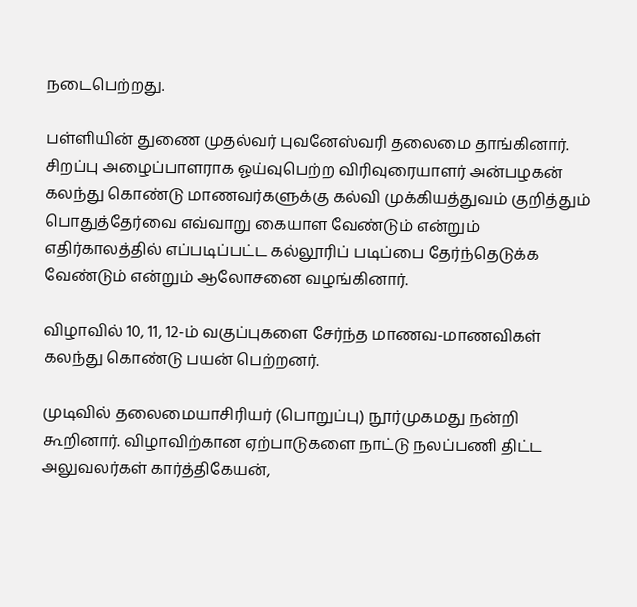நடைபெற்றது.

பள்ளியின் துணை முதல்வர் புவனேஸ்வரி தலைமை தாங்கினார். சிறப்பு அழைப்பாளராக ஓய்வுபெற்ற விரிவுரையாளர் அன்பழகன் கலந்து கொண்டு மாணவர்களுக்கு கல்வி முக்கியத்துவம் குறித்தும் பொதுத்தேர்வை எவ்வாறு கையாள வேண்டும் என்றும் எதிர்காலத்தில் எப்படிப்பட்ட கல்லூரிப் படிப்பை தேர்ந்தெடுக்க வேண்டும் என்றும் ஆலோசனை வழங்கினார்.

விழாவில் 10, 11, 12-ம் வகுப்புகளை சேர்ந்த மாணவ-மாணவிகள் கலந்து கொண்டு பயன் பெற்றனர்.

முடிவில் தலைமையாசிரியர் (பொறுப்பு) நூர்முகமது நன்றி கூறினார். விழாவிற்கான ஏற்பாடுகளை நாட்டு நலப்பணி திட்ட அலுவலர்கள் கார்த்திகேயன்,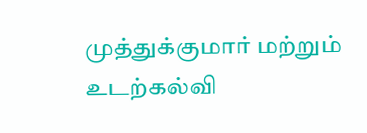முத்துக்குமார் மற்றும் உடற்கல்வி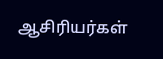ஆசிரியர்கள்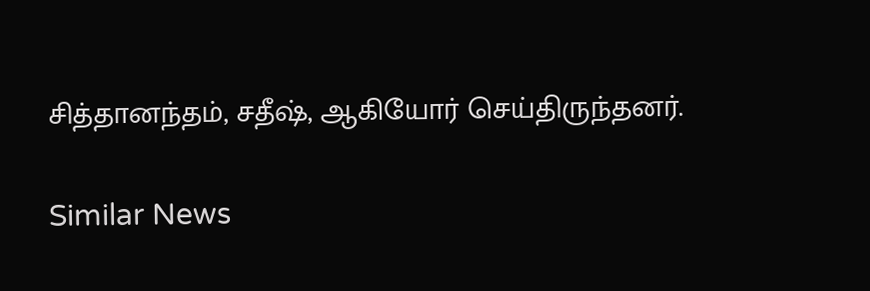சித்தானந்தம், சதீஷ், ஆகியோர் செய்திருந்தனர்.

Similar News